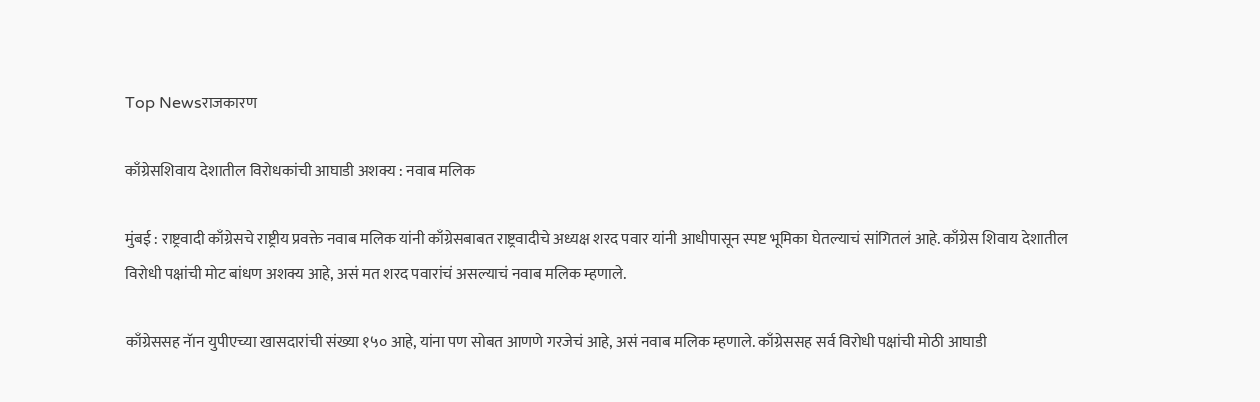Top Newsराजकारण

काँग्रेसशिवाय देशातील विरोधकांची आघाडी अशक्य : नवाब मलिक

मुंबई : राष्ट्रवादी काँग्रेसचे राष्ट्रीय प्रवक्ते नवाब मलिक यांनी काँग्रेसबाबत राष्ट्रवादीचे अध्यक्ष शरद पवार यांनी आधीपासून स्पष्ट भूमिका घेतल्याचं सांगितलं आहे. काँग्रेस शिवाय देशातील विरोधी पक्षांची मोट बांधण अशक्य आहे, असं मत शरद पवारांचं असल्याचं नवाब मलिक म्हणाले.

काँग्रेससह नॅान युपीएच्या खासदारांची संख्या १५० आहे, यांना पण सोबत आणणे गरजेचं आहे, असं नवाब मलिक म्हणाले. काँग्रेससह सर्व विरोधी पक्षांची मोठी आघाडी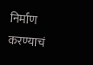निर्माण करण्याचं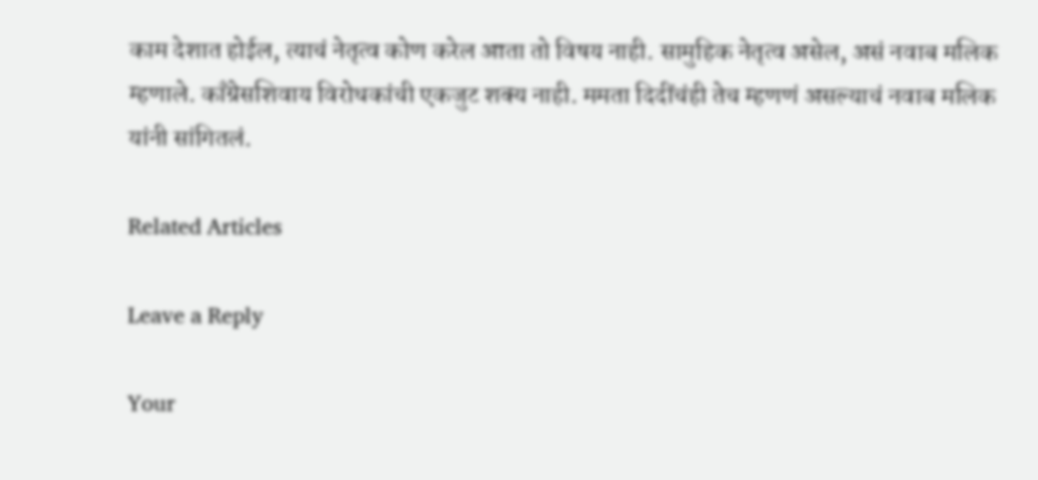काम देशात होईल, त्याचं नेतृत्व कोण करेल आता तो विषय नाही. सामुहिक नेतृत्व असेल, असं नवाब मलिक म्हणाले. काँग्रेसशिवाय विरोधकांची एकजुट शक्य नाही. ममता दिदींचंही तेच म्हणणं असल्याचं नवाब मलिक यांनी सांगितलं.

Related Articles

Leave a Reply

Your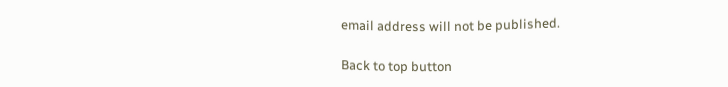email address will not be published.

Back to top button